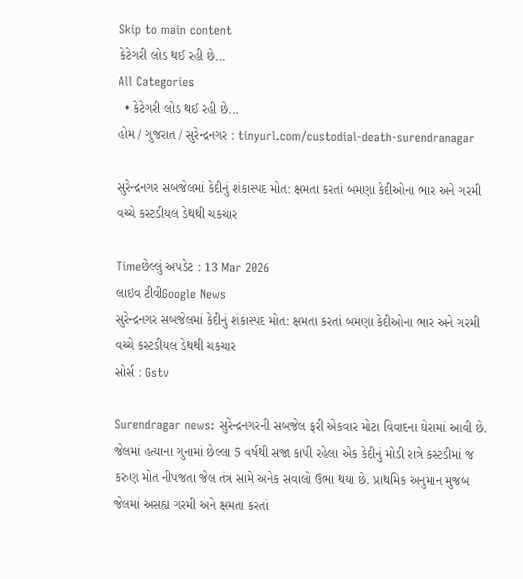Skip to main content
કેટેગરી લોડ થઈ રહી છે...
All Categories
  • કેટેગરી લોડ થઈ રહી છે...
હોમ / ગુજરાત / સુરેન્દ્રનગર : tinyurl.com/custodial-death-surendranagar

સુરેન્દ્રનગર સબજેલમાં કેદીનું શંકાસ્પદ મોત: ક્ષમતા કરતાં બમણા કેદીઓના ભાર અને ગરમી વચ્ચે કસ્ટડીયલ ડેથથી ચકચાર

Timeછેલ્લું અપડેટ : 13 Mar 2026
લાઇવ ટીવીGoogle News
સુરેન્દ્રનગર સબજેલમાં કેદીનું શંકાસ્પદ મોત: ક્ષમતા કરતાં બમણા કેદીઓના ભાર અને ગરમી વચ્ચે કસ્ટડીયલ ડેથથી ચકચાર
સોર્સ : Gstv

Surendragar news: સુરેન્દ્રનગરની સબજેલ ફરી એકવાર મોટા વિવાદના ઘેરામાં આવી છે. જેલમાં હત્યાના ગુનામાં છેલ્લા 5 વર્ષથી સજા કાપી રહેલા એક કેદીનું મોડી રાત્રે કસ્ટડીમાં જ કરુણ મોત નીપજતા જેલ તંત્ર સામે અનેક સવાલો ઉભા થયા છે. પ્રાથમિક અનુમાન મુજબ જેલમાં અસહ્ય ગરમી અને ક્ષમતા કરતાં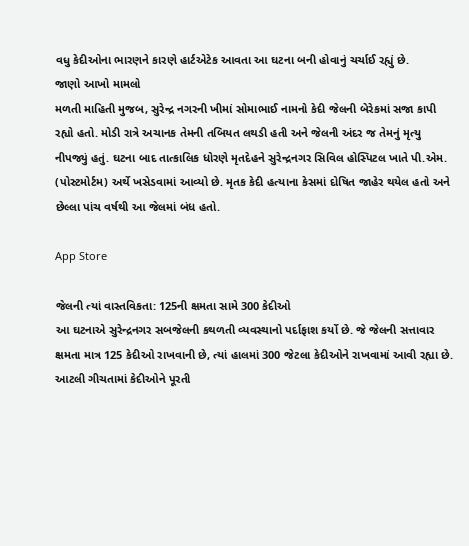વધુ કેદીઓના ભારણને કારણે હાર્ટએટેક આવતા આ ઘટના બની હોવાનું ચર્ચાઈ રહ્યું છે.
જાણો આખો મામલો
મળતી માહિતી મુજબ, સુરેન્દ્ર નગરની ખીમાં સોમાભાઈ નામનો કેદી જેલની બેરેકમાં સજા કાપી રહ્યો હતો. મોડી રાત્રે અચાનક તેમની તબિયત લથડી હતી અને જેલની અંદર જ તેમનું મૃત્યુ નીપજ્યું હતું. ઘટના બાદ તાત્કાલિક ધોરણે મૃતદેહને સુરેન્દ્રનગર સિવિલ હોસ્પિટલ ખાતે પી.એમ. (પોસ્ટમોર્ટમ) અર્થે ખસેડવામાં આવ્યો છે. મૃતક કેદી હત્યાના કેસમાં દોષિત જાહેર થયેલ હતો અને છેલ્લા પાંચ વર્ષથી આ જેલમાં બંધ હતો.

App Store

જેલની ત્યાં વાસ્તવિકતા: 125ની ક્ષમતા સામે 300 કેદીઓ
આ ઘટનાએ સુરેન્દ્રનગર સબજેલની કથળતી વ્યવસ્થાનો પર્દાફાશ કર્યો છે. જે જેલની સત્તાવાર ક્ષમતા માત્ર 125 કેદીઓ રાખવાની છે, ત્યાં હાલમાં 300 જેટલા કેદીઓને રાખવામાં આવી રહ્યા છે. આટલી ગીચતામાં કેદીઓને પૂરતી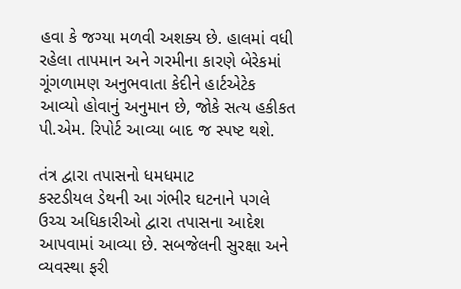હવા કે જગ્યા મળવી અશક્ય છે. હાલમાં વધી રહેલા તાપમાન અને ગરમીના કારણે બેરેકમાં ગૂંગળામણ અનુભવાતા કેદીને હાર્ટએટેક આવ્યો હોવાનું અનુમાન છે, જોકે સત્ય હકીકત પી.એમ. રિપોર્ટ આવ્યા બાદ જ સ્પષ્ટ થશે.

તંત્ર દ્વારા તપાસનો ધમધમાટ
કસ્ટડીયલ ડેથની આ ગંભીર ઘટનાને પગલે ઉચ્ચ અધિકારીઓ દ્વારા તપાસના આદેશ આપવામાં આવ્યા છે. સબજેલની સુરક્ષા અને વ્યવસ્થા ફરી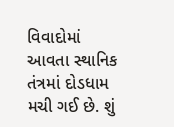વિવાદોમાં આવતા સ્થાનિક તંત્રમાં દોડધામ મચી ગઈ છે. શું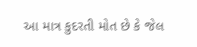આ માત્ર કુદરતી મોત છે કે જેલ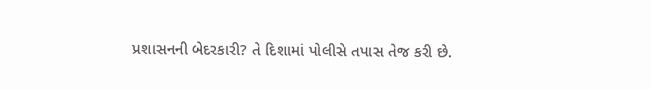પ્રશાસનની બેદરકારી? તે દિશામાં પોલીસે તપાસ તેજ કરી છે.